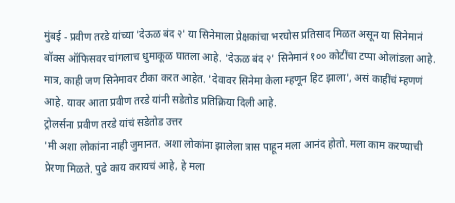मुंबई - प्रवीण तरडे यांच्या 'देऊळ बंद २' या सिनेमाला प्रेक्षकांचा भरघोस प्रतिसाद मिळत असून या सिनेमानं बॉक्स ऑफिसवर चांगलाच धुमाकूळ घातला आहे. 'देऊळ बंद २' सिनेमानं १०० कोटींचा टप्पा ओलांडला आहे.
मात्र, काही जण सिनेमावर टीका करत आहेत. 'देवावर सिनेमा केला म्हणून हिट झाला', असं काहींचं म्हणणं आहे. यावर आता प्रवीण तरडे यांनी सडेतोड प्रतिक्रिया दिली आहे.
ट्रोलर्सना प्रवीण तरडे यांचं सडेतोड उत्तर
'मी अशा लोकांना नाही जुमानत. अशा लोकांना झालेला त्रास पाहून मला आनंद होतो. मला काम करण्याची प्रेरणा मिळते. पुढे काय करायचं आहे, हे मला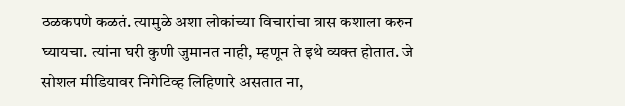ठळकपणे कळतं. त्यामुळे अशा लोकांच्या विचारांचा त्रास कशाला करुन घ्यायचा. त्यांना घरी कुणी जुमानत नाही, म्हणून ते इथे व्यक्त होतात. जे सोशल मीडियावर निगेटिव्ह लिहिणारे असतात ना,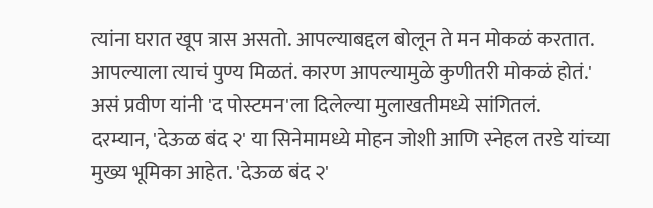त्यांना घरात खूप त्रास असतो. आपल्याबद्दल बोलून ते मन मोकळं करतात. आपल्याला त्याचं पुण्य मिळतं. कारण आपल्यामुळे कुणीतरी मोकळं होतं.' असं प्रवीण यांनी 'द पोस्टमन'ला दिलेल्या मुलाखतीमध्ये सांगितलं.
दरम्यान, 'देऊळ बंद २' या सिनेमामध्ये मोहन जोशी आणि स्नेहल तरडे यांच्या मुख्य भूमिका आहेत. 'देऊळ बंद २'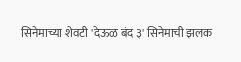सिनेमाच्या शेवटी 'देऊळ बंद ३' सिनेमाची झलक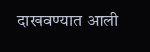दाखवण्यात आली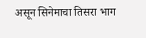असून सिनेमाचा तिसरा भाग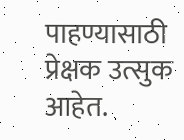पाहण्यासाठी प्रेक्षक उत्सुक आहेत.